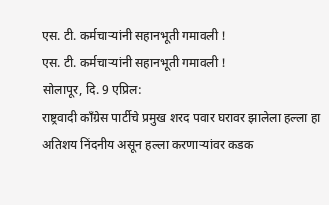एस. टी. कर्मचाऱ्यांनी सहानभूती गमावली !
एस. टी. कर्मचाऱ्यांनी सहानभूती गमावली !
सोलापूर, दि. 9 एप्रिल:
राष्ट्रवादी काँग्रेस पार्टीचे प्रमुख शरद पवार घरावर झालेला हल्ला हा अतिशय निंदनीय असून हल्ला करणाऱ्यांवर कडक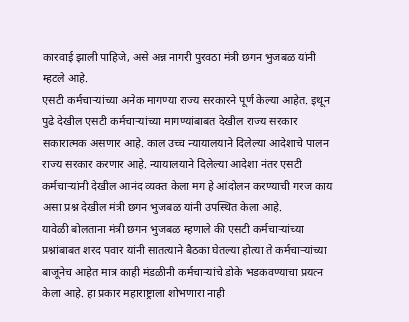कारवाई झाली पाहिजे, असे अन्न नागरी पुरवठा मंत्री छगन भुजबळ यांनी म्हटले आहे.
एसटी कर्मचाऱ्यांच्या अनेक मागण्या राज्य सरकारने पूर्ण केल्या आहेत. इथून पुढे देखील एसटी कर्मचाऱ्यांच्या मागण्यांबाबत देखील राज्य सरकार सकारात्मक असणार आहे. काल उच्च न्यायालयाने दिलेल्या आदेशाचे पालन राज्य सरकार करणार आहे. न्यायालयाने दिलेल्या आदेशा नंतर एसटी कर्मचाऱ्यांनी देखील आनंद व्यक्त केला मग हे आंदोलन करण्याची गरज काय असा प्रश्न देखील मंत्री छगन भुजबळ यांनी उपस्थित केला आहे.
यावेळी बोलताना मंत्री छगन भुजबळ म्हणाले की एसटी कर्मचाऱ्यांच्या प्रश्नांबाबत शरद पवार यांनी सातत्याने बैठका घेतल्या होत्या ते कर्मचाऱ्यांच्या बाजूनेच आहेत मात्र काही मंडळीनी कर्मचाऱ्यांचे डोके भडकवण्याचा प्रयत्न केला आहे. हा प्रकार महाराष्ट्राला शोभणारा नाही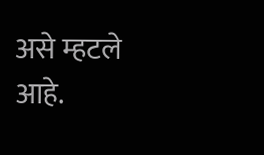असे म्हटले आहे.